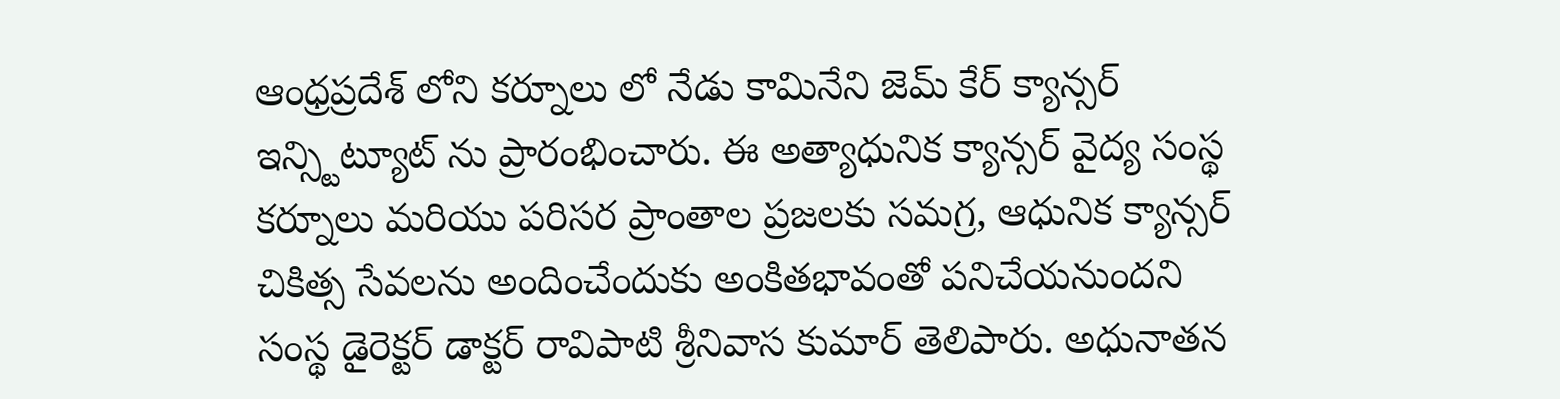ఆంధ్రప్రదేశ్ లోని కర్నూలు లో నేడు కామినేని జెమ్ కేర్ క్యాన్సర్ ఇన్స్టిట్యూట్ ను ప్రారంభించారు. ఈ అత్యాధునిక క్యాన్సర్ వైద్య సంస్థ కర్నూలు మరియు పరిసర ప్రాంతాల ప్రజలకు సమగ్ర, ఆధునిక క్యాన్సర్ చికిత్స సేవలను అందించేందుకు అంకితభావంతో పనిచేయనుందని సంస్థ డైరెక్టర్ డాక్టర్ రావిపాటి శ్రీనివాస కుమార్ తెలిపారు. అధునాతన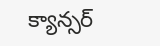క్యాన్సర్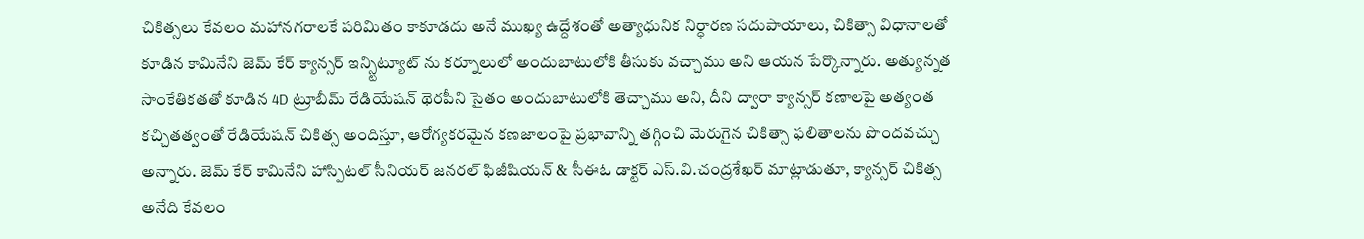చికిత్సలు కేవలం మహానగరాలకే పరిమితం కాకూడదు అనే ముఖ్య ఉద్దేశంతో అత్యాధునిక నిర్ధారణ సదుపాయాలు, చికిత్సా విధానాలతో కూడిన కామినేని జెమ్ కేర్ క్యాన్సర్ ఇన్స్టిట్యూట్ ను కర్నూలులో అందుబాటులోకి తీసుకు వచ్చాము అని ఆయన పేర్కొన్నారు. అత్యున్నత సాంకేతికతతో కూడిన 4D ట్రూబీమ్ రేడియేషన్ థెరపీని సైతం అందుబాటులోకి తెచ్చాము అని, దీని ద్వారా క్యాన్సర్ కణాలపై అత్యంత కచ్చితత్వంతో రేడియేషన్ చికిత్స అందిస్తూ, ఆరోగ్యకరమైన కణజాలంపై ప్రభావాన్ని తగ్గించి మెరుగైన చికిత్సా ఫలితాలను పొందవచ్చు అన్నారు. జెమ్ కేర్ కామినేని హాస్పిటల్ సీనియర్ జనరల్ ఫిజీషియన్ & సీఈఓ డాక్టర్ ఎస్.వి.చంద్రశేఖర్ మాట్లాడుతూ, క్యాన్సర్ చికిత్స అనేది కేవలం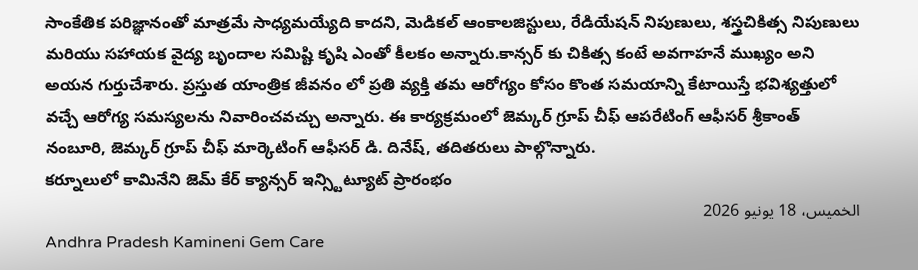సాంకేతిక పరిజ్ఞానంతో మాత్రమే సాధ్యమయ్యేది కాదని, మెడికల్ ఆంకాలజిస్టులు, రేడియేషన్ నిపుణులు, శస్త్రచికిత్స నిపుణులు మరియు సహాయక వైద్య బృందాల సమిష్టి కృషి ఎంతో కీలకం అన్నారు.కాన్సర్ కు చికిత్స కంటే అవగాహనే ముఖ్యం అని అయన గుర్తుచేశారు. ప్రస్తుత యాంత్రిక జీవనం లో ప్రతి వ్యక్తి తమ ఆరోగ్యం కోసం కొంత సమయాన్ని కేటాయిస్తే భవిశ్యత్తులో వచ్చే ఆరోగ్య సమస్యలను నివారించవచ్చు అన్నారు. ఈ కార్యక్రమంలో జెమ్కర్ గ్రూప్ చీఫ్ ఆపరేటింగ్ ఆఫీసర్ శ్రీకాంత్ నంబూరి, జెమ్కర్ గ్రూప్ చీఫ్ మార్కెటింగ్ ఆఫీసర్ డి. దినేష్, తదితరులు పాల్గొన్నారు.
కర్నూలులో కామినేని జెమ్ కేర్ క్యాన్సర్ ఇన్స్టిట్యూట్ ప్రారంభం
الخميس، 18 يونيو 2026
Andhra Pradesh Kamineni Gem Care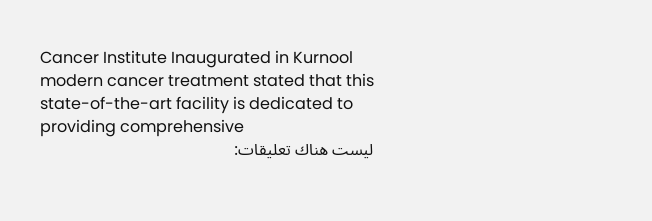Cancer Institute Inaugurated in Kurnool modern cancer treatment stated that this state-of-the-art facility is dedicated to providing comprehensive
ليست هناك تعليقات: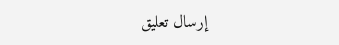إرسال تعليق